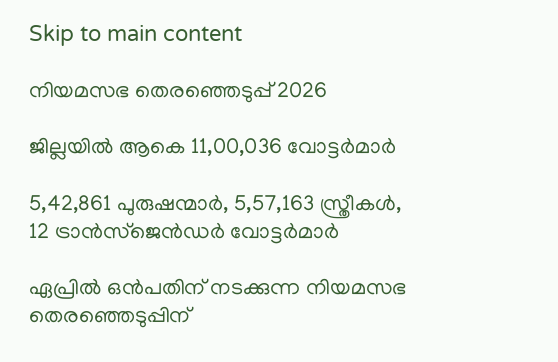Skip to main content

നിയമസഭ തെരഞ്ഞെടുപ്പ് 2026

ജില്ലയില്‍ ആകെ 11,00,036 വോട്ടര്‍മാര്‍

5,42,861 പുരുഷന്മാര്‍, 5,57,163 സ്ത്രീകള്‍, 12 ട്രാന്‍സ്‌ജെന്‍ഡര്‍ വോട്ടര്‍മാര്‍

ഏപ്രില്‍ ഒന്‍പതിന് നടക്കുന്ന നിയമസഭ തെരഞ്ഞെടുപ്പിന്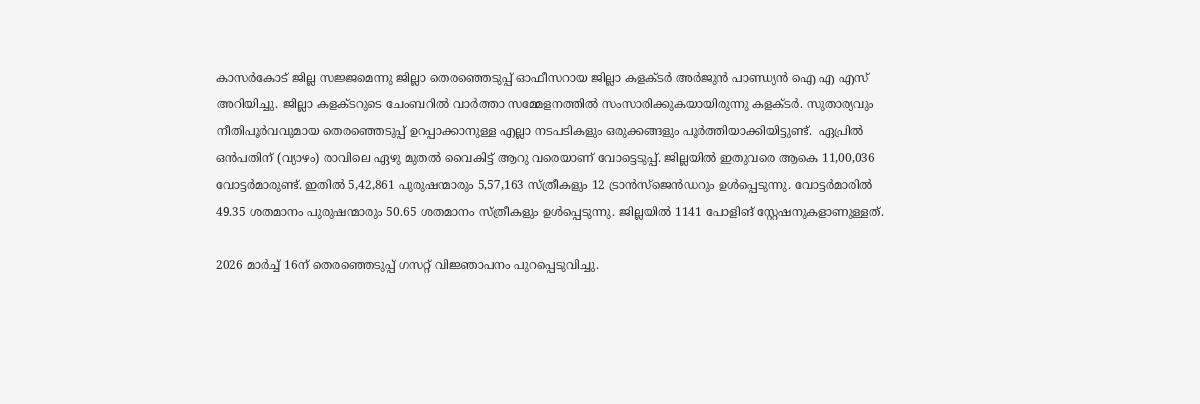കാസര്‍കോട് ജില്ല സജ്ജമെന്നു ജില്ലാ തെരഞ്ഞെടുപ്പ് ഓഫീസറായ ജില്ലാ കളക്ടര്‍ അര്‍ജുന്‍ പാണ്ഡ്യന്‍ ഐ എ എസ് അറിയിച്ചു. ജില്ലാ കളക്ടറുടെ ചേംബറില്‍ വാർത്താ സമ്മേളനത്തിൽ സംസാരിക്കുകയായിരുന്നു കളക്ടര്‍. സുതാര്യവും നീതിപൂര്‍വവുമായ തെരഞ്ഞെടുപ്പ് ഉറപ്പാക്കാനുള്ള എല്ലാ നടപടികളും ഒരുക്കങ്ങളും പൂര്‍ത്തിയാക്കിയിട്ടുണ്ട്.  ഏപ്രില്‍ ഒന്‍പതിന് (വ്യാഴം) രാവിലെ ഏഴു മുതല്‍ വൈകിട്ട് ആറു വരെയാണ് വോട്ടെടുപ്പ്. ജില്ലയില്‍ ഇതുവരെ ആകെ 11,00,036 വോട്ടര്‍മാരുണ്ട്. ഇതില്‍ 5,42,861 പുരുഷന്മാരും 5,57,163 സ്ത്രീകളും 12 ട്രാന്‍സ്‌ജെന്‍ഡറും ഉള്‍പ്പെടുന്നു. വോട്ടര്‍മാരില്‍ 49.35 ശതമാനം പുരുഷന്മാരും 50.65 ശതമാനം സ്ത്രീകളും ഉള്‍പ്പെടുന്നു. ജില്ലയില്‍ 1141 പോളിങ് സ്റ്റേഷനുകളാണുള്ളത്.

2026 മാര്‍ച്ച് 16ന് തെരഞ്ഞെടുപ്പ് ഗസറ്റ് വിജ്ഞാപനം പുറപ്പെടുവിച്ചു.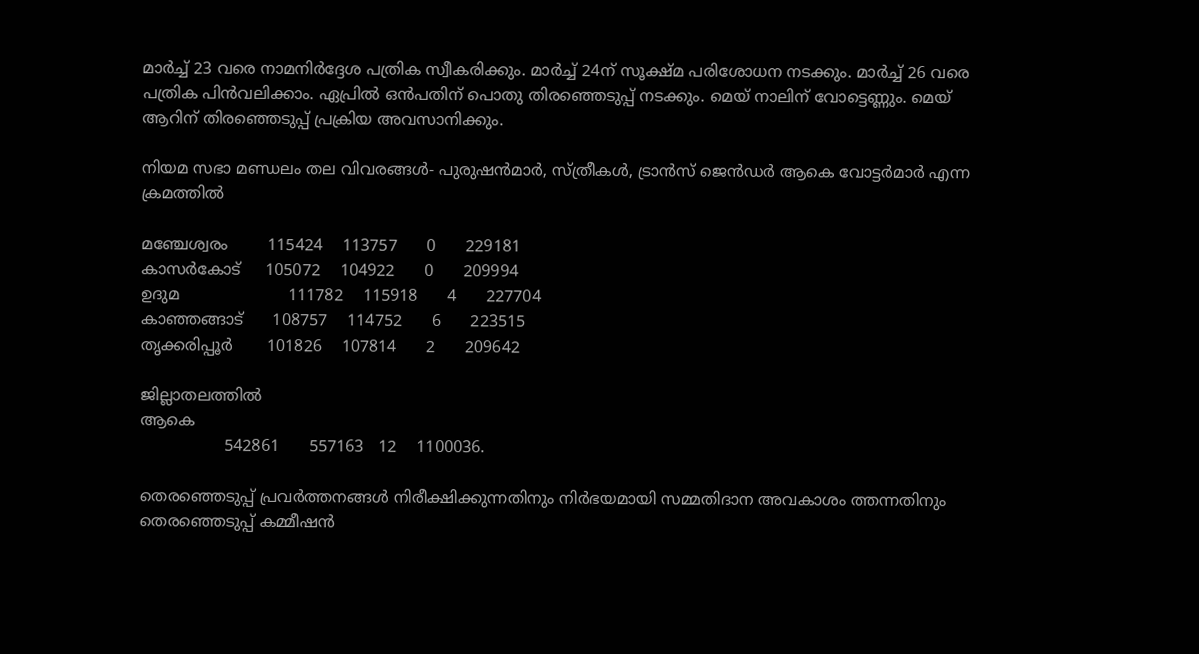മാര്‍ച്ച് 23 വരെ നാമനിര്‍ദ്ദേശ പത്രിക സ്വീകരിക്കും. മാര്‍ച്ച് 24ന് സൂക്ഷ്മ പരിശോധന നടക്കും. മാര്‍ച്ച് 26 വരെ പത്രിക പിന്‍വലിക്കാം. ഏപ്രില്‍ ഒന്‍പതിന് പൊതു തിരഞ്ഞെടുപ്പ് നടക്കും. മെയ് നാലിന് വോട്ടെണ്ണും. മെയ് ആറിന് തിരഞ്ഞെടുപ്പ് പ്രക്രിയ അവസാനിക്കും.

നിയമ സഭാ മണ്ഡലം തല വിവരങ്ങള്‍- പുരുഷന്‍മാര്‍, സ്ത്രീകള്‍, ട്രാന്‍സ് ജെന്‍ഡര്‍ ആകെ വോട്ടര്‍മാര്‍ എന്ന ക്രമത്തില്‍

മഞ്ചേശ്വരം        115424    113757      0      229181
കാസര്‍കോട്     105072    104922      0      209994
ഉദുമ                      111782    115918      4      227704
കാഞ്ഞങ്ങാട്      108757    114752      6      223515
തൃക്കരിപ്പൂര്‍       101826    107814      2      209642

ജില്ലാതലത്തില്‍
ആകെ
                 542861      557163   12    1100036.

തെരഞ്ഞെടുപ്പ് പ്രവര്‍ത്തനങ്ങള്‍ നിരീക്ഷിക്കുന്നതിനും നിര്‍ഭയമായി സമ്മതിദാന അവകാശം ത്തന്നതിനും തെരഞ്ഞെടുപ്പ് കമ്മീഷന്‍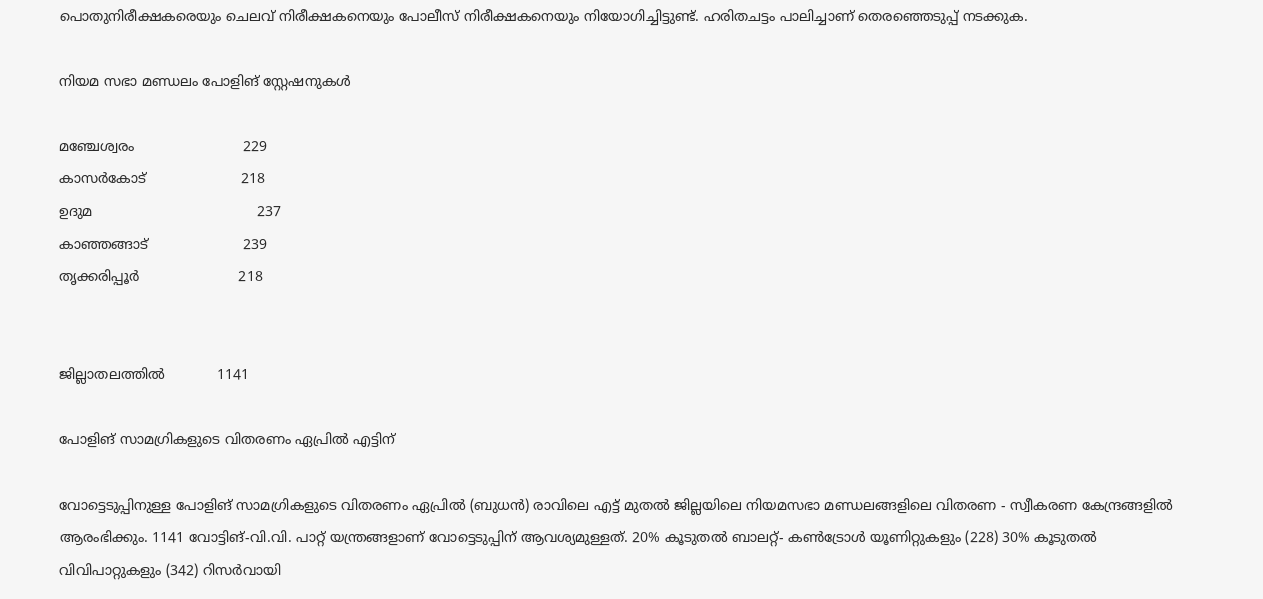പൊതുനിരീക്ഷകരെയും ചെലവ് നിരീക്ഷകനെയും പോലീസ് നിരീക്ഷകനെയും നിയോഗിച്ചിട്ടുണ്ട്. ഹരിതചട്ടം പാലിച്ചാണ് തെരഞ്ഞെടുപ്പ് നടക്കുക.

നിയമ സഭാ മണ്ഡലം പോളിങ് സ്റ്റേഷനുകള്‍

മഞ്ചേശ്വരം                         229
കാസര്‍കോട്                      218
ഉദുമ                                      237
കാഞ്ഞങ്ങാട്                      239
തൃക്കരിപ്പൂര്‍                       218


ജില്ലാതലത്തില്‍            1141

പോളിങ് സാമഗ്രികളുടെ വിതരണം ഏപ്രില്‍ എട്ടിന്

വോട്ടെടുപ്പിനുള്ള പോളിങ് സാമഗ്രികളുടെ വിതരണം ഏപ്രില്‍ (ബുധന്‍) രാവിലെ എട്ട് മുതല്‍ ജില്ലയിലെ നിയമസഭാ മണ്ഡലങ്ങളിലെ വിതരണ - സ്വീകരണ കേന്ദ്രങ്ങളില്‍ ആരംഭിക്കും. 1141 വോട്ടിങ്-വി.വി. പാറ്റ് യന്ത്രങ്ങളാണ് വോട്ടെടുപ്പിന് ആവശ്യമുള്ളത്. 20% കൂടുതല്‍ ബാലറ്റ്- കണ്‍ട്രോള്‍ യൂണിറ്റുകളും (228) 30% കൂടുതല്‍ വിവിപാറ്റുകളും (342) റിസര്‍വായി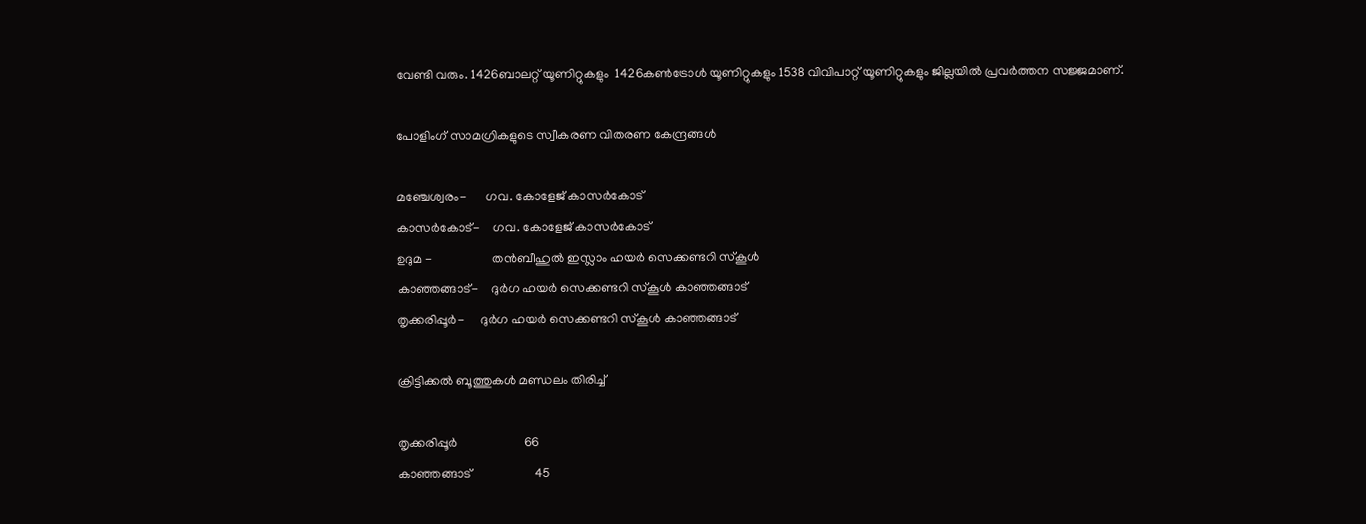വേണ്ടി വരും. 1426ബാലറ്റ് യൂണിറ്റുകളും  1426കണ്‍ട്രോള്‍ യൂണിറ്റുകളും 1538 വിവിപാറ്റ് യൂണിറ്റുകളും ജില്ലയില്‍ പ്രവര്‍ത്തന സജ്ജമാണ്.

പോളിംഗ് സാമഗ്രികളുടെ സ്വീകരണ വിതരണ കേന്ദ്രങ്ങള്‍

മഞ്ചേശ്വരം-      ഗവ. കോളേജ് കാസര്‍കോട്
കാസര്‍കോട്-    ഗവ. കോളേജ് കാസര്‍കോട്
ഉദുമ -                   തന്‍ബീഹുല്‍ ഇസ്ലാം ഹയര്‍ സെക്കണ്ടറി സ്‌കൂള്‍
കാഞ്ഞങ്ങാട്-    ദുര്‍ഗ ഹയര്‍ സെക്കണ്ടറി സ്‌കൂള്‍ കാഞ്ഞങ്ങാട്
തൃക്കരിപ്പൂര്‍-     ദുര്‍ഗ ഹയര്‍ സെക്കണ്ടറി സ്‌കൂള്‍ കാഞ്ഞങ്ങാട്

ക്രിട്ടിക്കല്‍ ബൂത്തുകള്‍ മണ്ഡലം തിരിച്ച്

തൃക്കരിപ്പൂര്‍                     66
കാഞ്ഞങ്ങാട്                    45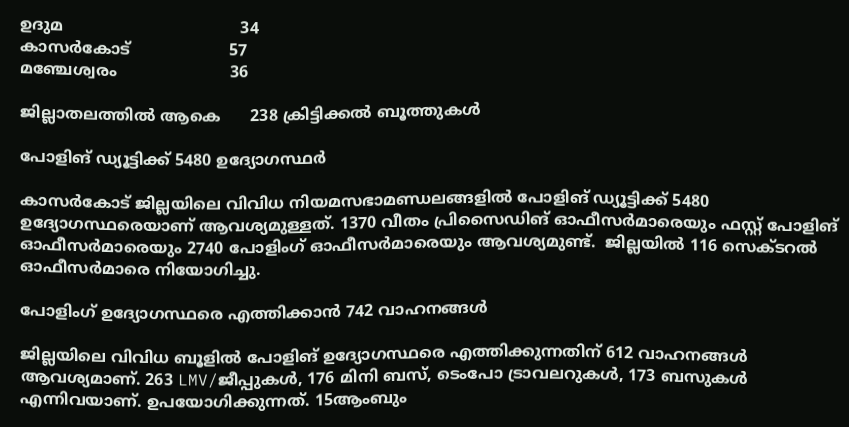ഉദുമ                                    34
കാസര്‍കോട്                    57
മഞ്ചേശ്വരം                       36

ജില്ലാതലത്തില്‍ ആകെ      238 ക്രിട്ടിക്കല്‍ ബൂത്തുകള്‍

പോളിങ് ഡ്യൂട്ടിക്ക് 5480 ഉദ്യോഗസ്ഥര്‍

കാസര്‍കോട് ജില്ലയിലെ വിവിധ നിയമസഭാമണ്ഡലങ്ങളില്‍ പോളിങ് ഡ്യൂട്ടിക്ക് 5480 ഉദ്യോഗസ്ഥരെയാണ് ആവശ്യമുള്ളത്. 1370 വീതം പ്രിസൈഡിങ് ഓഫീസര്‍മാരെയും ഫസ്റ്റ് പോളിങ് ഓഫീസര്‍മാരെയും 2740 പോളിംഗ് ഓഫീസര്‍മാരെയും ആവശ്യമുണ്ട്.  ജില്ലയില്‍ 116 സെക്ടറല്‍ ഓഫീസര്‍മാരെ നിയോഗിച്ചു.

പോളിംഗ് ഉദ്യോഗസ്ഥരെ എത്തിക്കാന്‍ 742 വാഹനങ്ങള്‍

ജില്ലയിലെ വിവിധ ബൂളില്‍ പോളിങ് ഉദ്യോഗസ്ഥരെ എത്തിക്കുന്നതിന് 612 വാഹനങ്ങള്‍ ആവശ്യമാണ്. 263 LMV/ജീപ്പുകള്‍, 176 മിനി ബസ്, ടെംപോ ട്രാവലറുകള്‍, 173 ബസുകള്‍ എന്നിവയാണ്. ഉപയോഗിക്കുന്നത്. 15ആംബും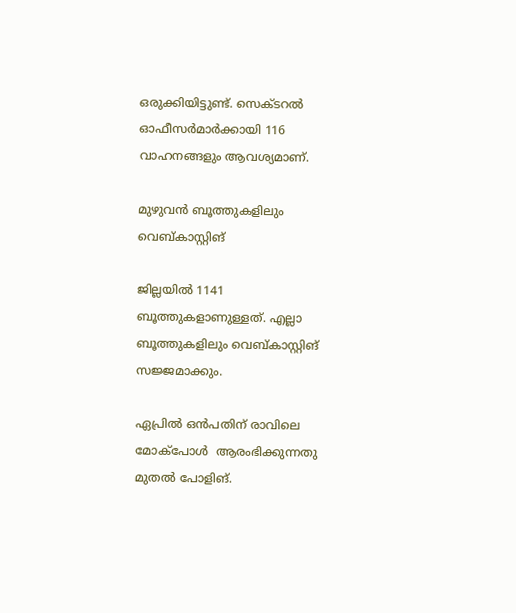ഒരുക്കിയിട്ടുണ്ട്. സെക്ടറല്‍ ഓഫീസര്‍മാര്‍ക്കായി 116 വാഹനങ്ങളും ആവശ്യമാണ്.

മുഴുവന്‍ ബൂത്തുകളിലും വെബ്കാസ്റ്റിങ്

ജില്ലയില്‍ 1141 ബൂത്തുകളാണുള്ളത്. എല്ലാ ബൂത്തുകളിലും വെബ്കാസ്റ്റിങ് സജ്ജമാക്കും.

ഏപ്രില്‍ ഒന്‍പതിന് രാവിലെ മോക്‌പോള്‍  ആരംഭിക്കുന്നതു മുതല്‍ പോളിങ്.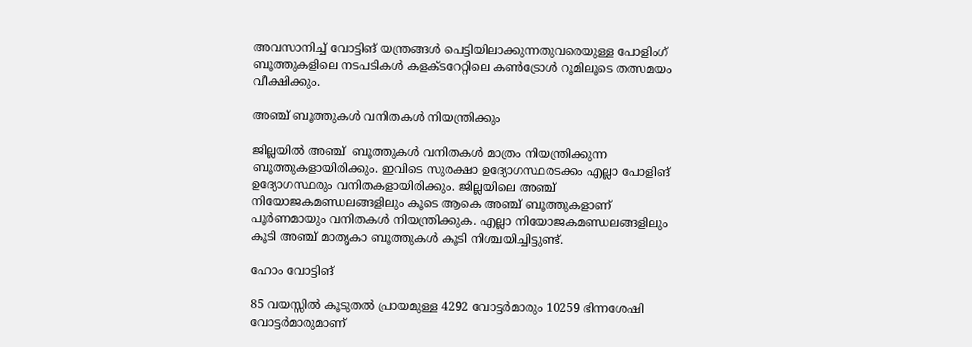അവസാനിച്ച് വോട്ടിങ് യന്ത്രങ്ങള്‍ പെട്ടിയിലാക്കുന്നതുവരെയുള്ള പോളിംഗ് ബൂത്തുകളിലെ നടപടികള്‍ കളക്ടറേറ്റിലെ കണ്‍ട്രോള്‍ റൂമിലൂടെ തത്സമയം വീക്ഷിക്കും.

അഞ്ച് ബൂത്തുകള്‍ വനിതകള്‍ നിയന്ത്രിക്കും

ജില്ലയില്‍ അഞ്ച്  ബൂത്തുകള്‍ വനിതകള്‍ മാത്രം നിയന്ത്രിക്കുന്ന ബൂത്തുകളായിരിക്കും. ഇവിടെ സുരക്ഷാ ഉദ്യോഗസ്ഥരടക്കം എല്ലാ പോളിങ് ഉദ്യോഗസ്ഥരും വനിതകളായിരിക്കും. ജില്ലയിലെ അഞ്ച്  നിയോജകമണ്ഡലങ്ങളിലും കൂടെ ആകെ അഞ്ച് ബൂത്തുകളാണ് പൂര്‍ണമായും വനിതകള്‍ നിയന്ത്രിക്കുക. എല്ലാ നിയോജകമണ്ഡലങ്ങളിലും കൂടി അഞ്ച് മാതൃകാ ബൂത്തുകള്‍ കൂടി നിശ്ചയിച്ചിട്ടുണ്ട്.

ഹോം വോട്ടിങ്

85 വയസ്സില്‍ കൂടുതല്‍ പ്രായമുള്ള 4292 വോട്ടര്‍മാരും 10259 ഭിന്നശേഷി
വോട്ടര്‍മാരുമാണ്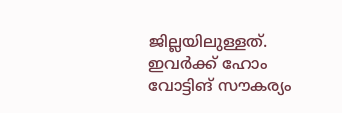ജില്ലയിലുള്ളത്. ഇവര്‍ക്ക് ഹോം വോട്ടിങ് സൗകര്യം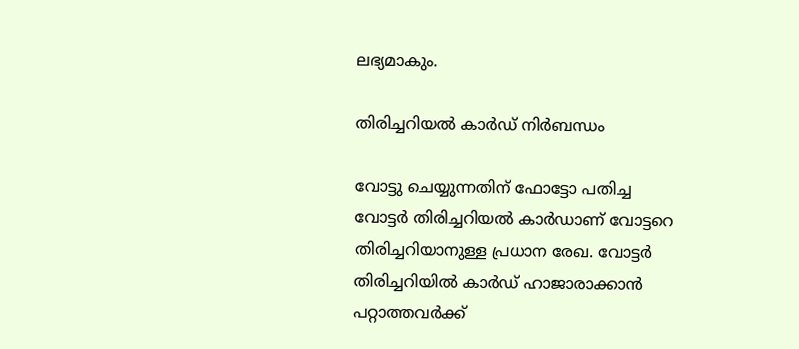ലഭ്യമാകും.

തിരിച്ചറിയല്‍ കാര്‍ഡ് നിര്‍ബന്ധം

വോട്ടു ചെയ്യുന്നതിന് ഫോട്ടോ പതിച്ച വോട്ടര്‍ തിരിച്ചറിയല്‍ കാര്‍ഡാണ് വോട്ടറെ തിരിച്ചറിയാനുള്ള പ്രധാന രേഖ. വോട്ടര്‍ തിരിച്ചറിയില്‍ കാര്‍ഡ് ഹാജാരാക്കാന്‍ പറ്റാത്തവര്‍ക്ക്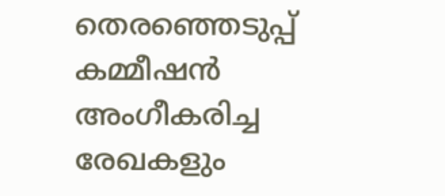തെരഞ്ഞെടുപ്പ് കമ്മീഷന്‍ അംഗീകരിച്ച രേഖകളും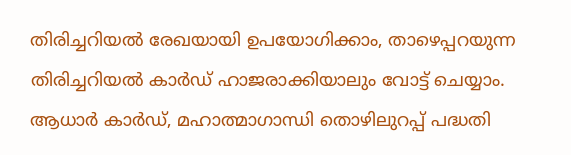തിരിച്ചറിയല്‍ രേഖയായി ഉപയോഗിക്കാം, താഴെപ്പറയുന്ന തിരിച്ചറിയല്‍ കാര്‍ഡ് ഹാജരാക്കിയാലും വോട്ട് ചെയ്യാം. ആധാര്‍ കാര്‍ഡ്, മഹാത്മാഗാന്ധി തൊഴിലുറപ്പ് പദ്ധതി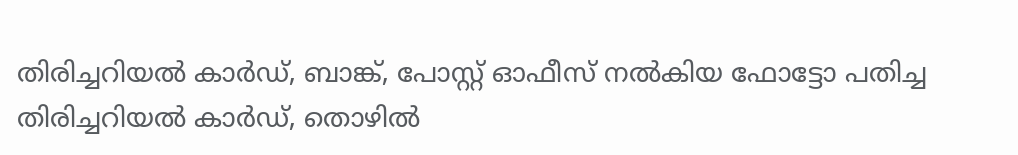തിരിച്ചറിയല്‍ കാര്‍ഡ്, ബാങ്ക്, പോസ്റ്റ് ഓഫീസ് നല്‍കിയ ഫോട്ടോ പതിച്ച തിരിച്ചറിയല്‍ കാര്‍ഡ്, തൊഴില്‍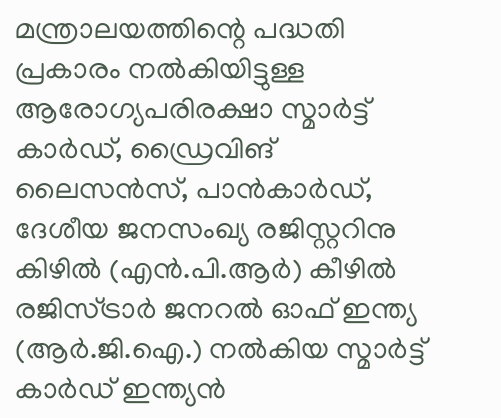മന്ത്രാലയത്തിന്റെ പദ്ധതി പ്രകാരം നല്‍കിയിട്ടുള്ള ആരോഗ്യപരിരക്ഷാ സ്മാര്‍ട്ട് കാര്‍ഡ്, ഡ്രൈവിങ് ലൈസന്‍സ്, പാന്‍കാര്‍ഡ്, ദേശീയ ജനസംഖ്യ രജിസ്റ്ററിനു കിഴില്‍ (എന്‍.പി.ആര്‍) കീഴില്‍ രജിസ്ട്രാര്‍ ജനറല്‍ ഓഫ് ഇന്ത്യ (ആര്‍.ജി.ഐ.) നല്‍കിയ സ്മാര്‍ട്ട് കാര്‍ഡ് ഇന്ത്യന്‍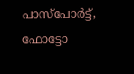പാസ്‌പോര്‍ട്ട്, ഫോട്ടോ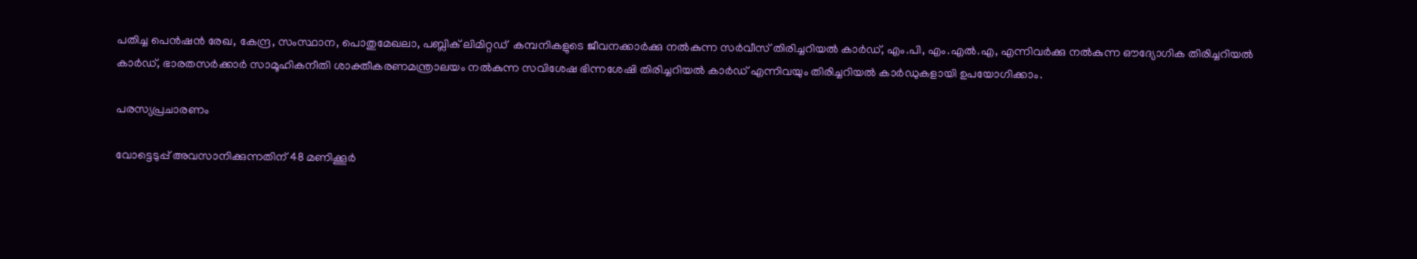പതിച്ച പെന്‍ഷന്‍ രേഖ, കേന്ദ്ര, സംസ്ഥാന, പൊതുമേഖലാ, പബ്ലിക് ലിമിറ്റഡ്  കമ്പനികളുടെ ജീവനക്കാര്‍ക്കു നല്‍കുന്ന സര്‍വീസ് തിരിച്ചറിയല്‍ കാര്‍ഡ്, എം.പി, എം.എല്‍.എ, എന്നിവര്‍ക്കു നല്‍കുന്ന ഔദ്യോഗിക തിരിച്ചറിയല്‍ കാര്‍ഡ്, ഭാരതസര്‍ക്കാര്‍ സാമൂഹികനീതി ശാക്തീകരണമന്ത്രാലയം നല്‍കുന്ന സവിശേഷ ഭിന്നശേഷി തിരിച്ചറിയല്‍ കാര്‍ഡ് എന്നിവയും തിരിച്ചറിയല്‍ കാര്‍ഡുകളായി ഉപയോഗിക്കാം.

പരസ്യപ്രചാരണം

വോട്ടെടുപ്പ് അവസാനിക്കുന്നതിന് 48 മണിക്കൂര്‍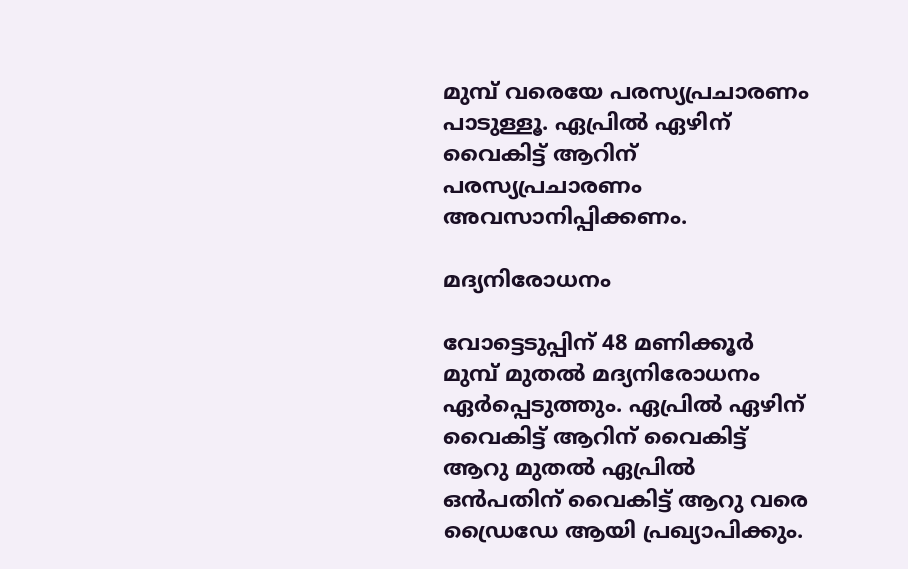മുമ്പ് വരെയേ പരസ്യപ്രചാരണം പാടുള്ളൂ. ഏപ്രില്‍ ഏഴിന് വൈകിട്ട് ആറിന് പരസ്യപ്രചാരണം അവസാനിപ്പിക്കണം.

മദ്യനിരോധനം

വോട്ടെടുപ്പിന് 48 മണിക്കൂര്‍ മുമ്പ് മുതല്‍ മദ്യനിരോധനം ഏര്‍പ്പെടുത്തും. ഏപ്രില്‍ ഏഴിന് വൈകിട്ട് ആറിന് വൈകിട്ട് ആറു മുതല്‍ ഏപ്രില്‍ ഒന്‍പതിന് വൈകിട്ട് ആറു വരെ ഡ്രൈഡേ ആയി പ്രഖ്യാപിക്കും.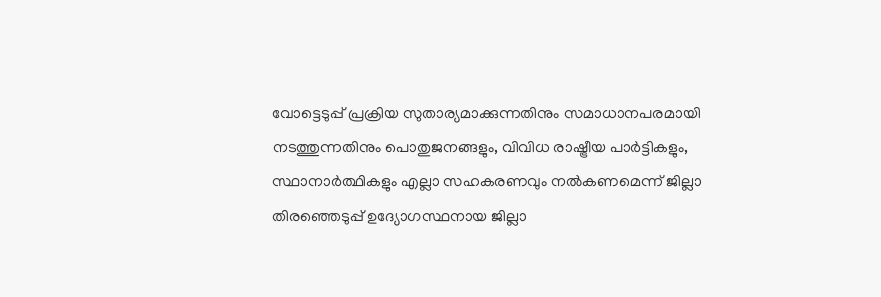വോട്ടെടുപ്പ് പ്രക്രിയ സുതാര്യമാക്കുന്നതിനും സമാധാനപരമായി നടത്തുന്നതിനും പൊതുജനങ്ങളും, വിവിധ രാഷ്ട്രീയ പാര്‍ട്ടികളും, സ്ഥാനാര്‍ത്ഥികളും എല്ലാ സഹകരണവും നല്‍കണമെന്ന് ജില്ലാ തിരഞ്ഞെടുപ്പ് ഉദ്യോഗസ്ഥനായ ജില്ലാ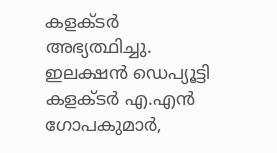കളക്ടര്‍ അഭ്യത്ഥിച്ചു.  ഇലക്ഷന്‍ ഡെപ്യൂട്ടി കളക്ടര്‍ എ.എന്‍ ഗോപകുമാര്‍,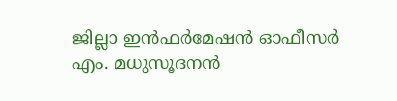ജില്ലാ ഇന്‍ഫര്‍മേഷന്‍ ഓഫീസര്‍ എം. മധുസൂദനന്‍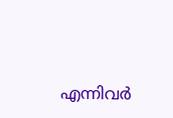എന്നിവര്‍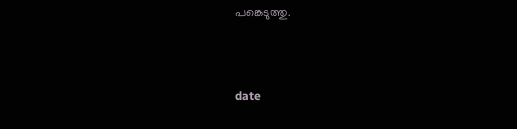പങ്കെടുത്തു.



date